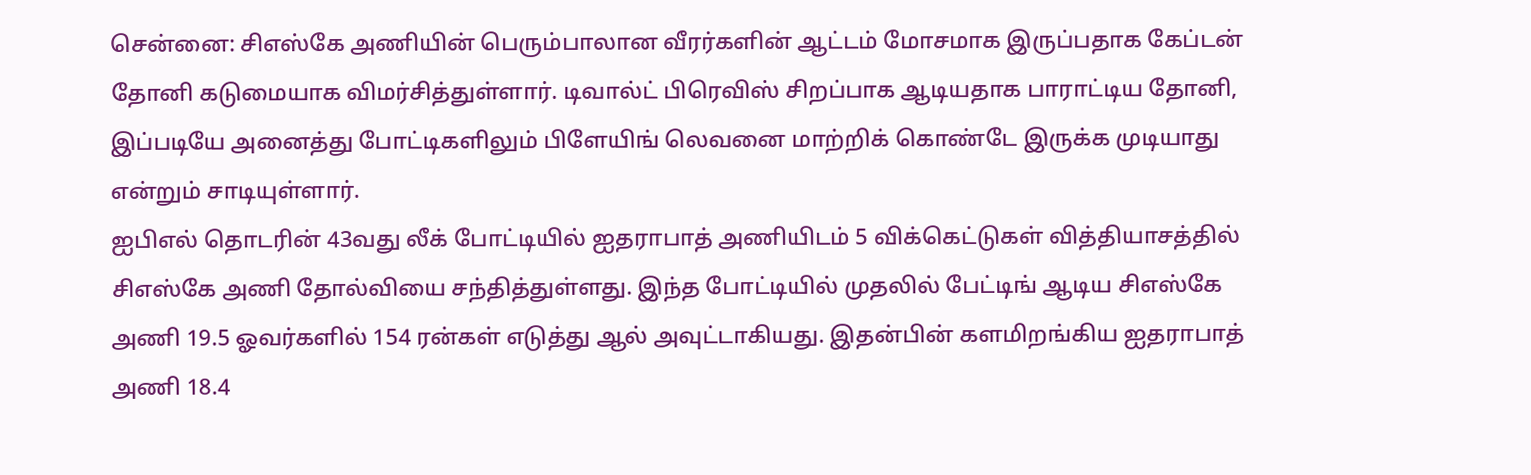சென்னை: சிஎஸ்கே அணியின் பெரும்பாலான வீரர்களின் ஆட்டம் மோசமாக இருப்பதாக கேப்டன் தோனி கடுமையாக விமர்சித்துள்ளார். டிவால்ட் பிரெவிஸ் சிறப்பாக ஆடியதாக பாராட்டிய தோனி, இப்படியே அனைத்து போட்டிகளிலும் பிளேயிங் லெவனை மாற்றிக் கொண்டே இருக்க முடியாது என்றும் சாடியுள்ளார்.
ஐபிஎல் தொடரின் 43வது லீக் போட்டியில் ஐதராபாத் அணியிடம் 5 விக்கெட்டுகள் வித்தியாசத்தில் சிஎஸ்கே அணி தோல்வியை சந்தித்துள்ளது. இந்த போட்டியில் முதலில் பேட்டிங் ஆடிய சிஎஸ்கே அணி 19.5 ஓவர்களில் 154 ரன்கள் எடுத்து ஆல் அவுட்டாகியது. இதன்பின் களமிறங்கிய ஐதராபாத் அணி 18.4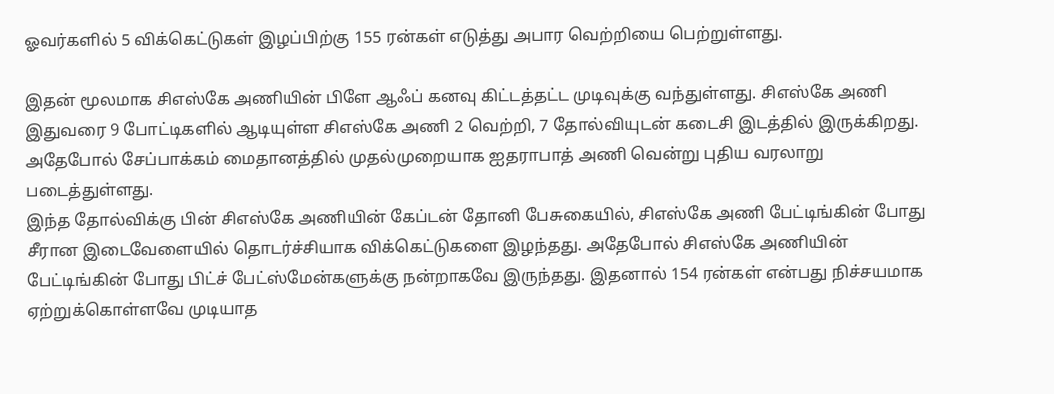ஓவர்களில் 5 விக்கெட்டுகள் இழப்பிற்கு 155 ரன்கள் எடுத்து அபார வெற்றியை பெற்றுள்ளது.

இதன் மூலமாக சிஎஸ்கே அணியின் பிளே ஆஃப் கனவு கிட்டத்தட்ட முடிவுக்கு வந்துள்ளது. சிஎஸ்கே அணி இதுவரை 9 போட்டிகளில் ஆடியுள்ள சிஎஸ்கே அணி 2 வெற்றி, 7 தோல்வியுடன் கடைசி இடத்தில் இருக்கிறது. அதேபோல் சேப்பாக்கம் மைதானத்தில் முதல்முறையாக ஐதராபாத் அணி வென்று புதிய வரலாறு படைத்துள்ளது.
இந்த தோல்விக்கு பின் சிஎஸ்கே அணியின் கேப்டன் தோனி பேசுகையில், சிஎஸ்கே அணி பேட்டிங்கின் போது சீரான இடைவேளையில் தொடர்ச்சியாக விக்கெட்டுகளை இழந்தது. அதேபோல் சிஎஸ்கே அணியின் பேட்டிங்கின் போது பிட்ச் பேட்ஸ்மேன்களுக்கு நன்றாகவே இருந்தது. இதனால் 154 ரன்கள் என்பது நிச்சயமாக ஏற்றுக்கொள்ளவே முடியாத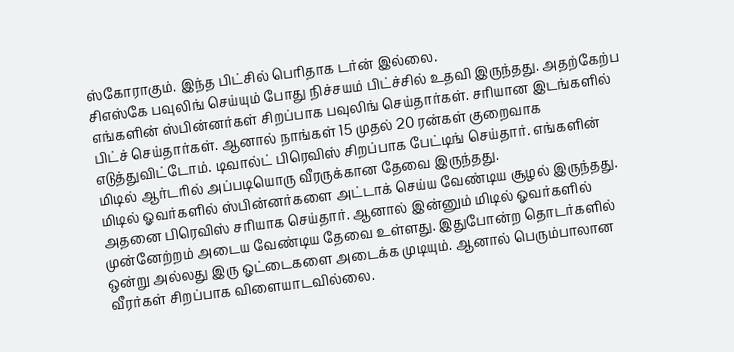ஸ்கோராகும். இந்த பிட்சில் பெரிதாக டர்ன் இல்லை.
சிஎஸ்கே பவுலிங் செய்யும் போது நிச்சயம் பிட்ச்சில் உதவி இருந்தது. அதற்கேற்ப எங்களின் ஸ்பின்னர்கள் சிறப்பாக பவுலிங் செய்தார்கள். சரியான இடங்களில் பிட்ச் செய்தார்கள். ஆனால் நாங்கள் 15 முதல் 20 ரன்கள் குறைவாக எடுத்துவிட்டோம். டிவால்ட் பிரெவிஸ் சிறப்பாக பேட்டிங் செய்தார். எங்களின் மிடில் ஆர்டரில் அப்படியொரு வீரருக்கான தேவை இருந்தது.
மிடில் ஓவர்களில் ஸ்பின்னர்களை அட்டாக் செய்ய வேண்டிய சூழல் இருந்தது. அதனை பிரெவிஸ் சரியாக செய்தார். ஆனால் இன்னும் மிடில் ஓவர்களில் முன்னேற்றம் அடைய வேண்டிய தேவை உள்ளது. இதுபோன்ற தொடர்களில் ஒன்று அல்லது இரு ஓட்டைகளை அடைக்க முடியும். ஆனால் பெரும்பாலான வீரர்கள் சிறப்பாக விளையாடவில்லை.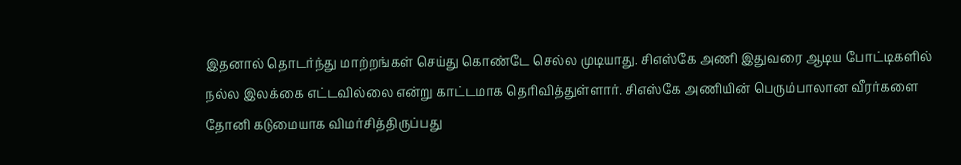இதனால் தொடர்ந்து மாற்றங்கள் செய்து கொண்டே செல்ல முடியாது. சிஎஸ்கே அணி இதுவரை ஆடிய போட்டிகளில் நல்ல இலக்கை எட்டவில்லை என்று காட்டமாக தெரிவித்துள்ளார். சிஎஸ்கே அணியின் பெரும்பாலான வீரர்களை தோனி கடுமையாக விமர்சித்திருப்பது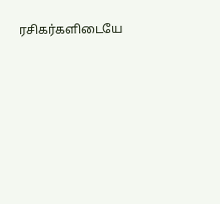ரசிகர்களிடையே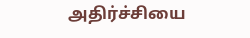அதிர்ச்சியை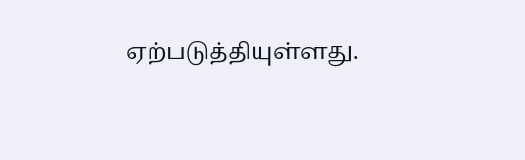ஏற்படுத்தியுள்ளது.